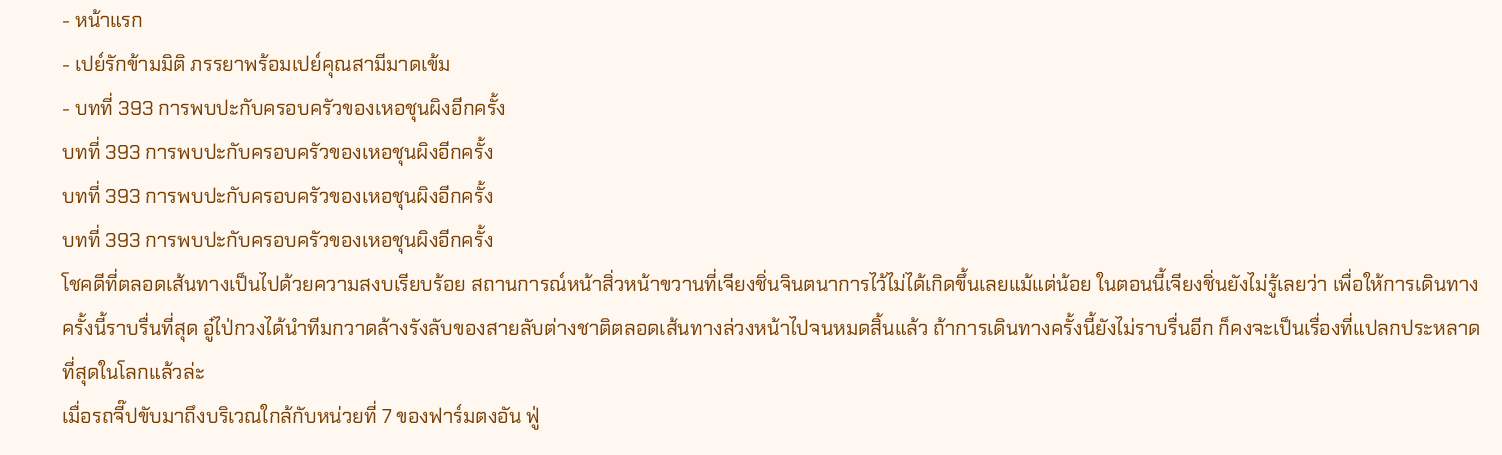- หน้าแรก
- เปย์รักข้ามมิติ ภรรยาพร้อมเปย์คุณสามีมาดเข้ม
- บทที่ 393 การพบปะกับครอบครัวของเหอชุนผิงอีกครั้ง
บทที่ 393 การพบปะกับครอบครัวของเหอชุนผิงอีกครั้ง
บทที่ 393 การพบปะกับครอบครัวของเหอชุนผิงอีกครั้ง
บทที่ 393 การพบปะกับครอบครัวของเหอชุนผิงอีกครั้ง
โชคดีที่ตลอดเส้นทางเป็นไปด้วยความสงบเรียบร้อย สถานการณ์หน้าสิ่วหน้าขวานที่เจียงชิ่นจินตนาการไว้ไม่ได้เกิดขึ้นเลยแม้แต่น้อย ในตอนนี้เจียงชิ่นยังไม่รู้เลยว่า เพื่อให้การเดินทางครั้งนี้ราบรื่นที่สุด อู๋ไป่กวงได้นำทีมกวาดล้างรังลับของสายลับต่างชาติตลอดเส้นทางล่วงหน้าไปจนหมดสิ้นแล้ว ถ้าการเดินทางครั้งนี้ยังไม่ราบรื่นอีก ก็คงจะเป็นเรื่องที่แปลกประหลาดที่สุดในโลกแล้วล่ะ
เมื่อรถจี๊ปขับมาถึงบริเวณใกล้กับหน่วยที่ 7 ของฟาร์มตงอัน ฟู่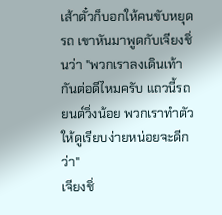เส้าตั๋วก็บอกให้คนขับหยุดรถ เขาหันมาพูดกับเจียงชิ่นว่า "พวกเราลงเดินเท้ากันต่อดีไหมครับ แถวนี้รถยนต์วิ่งน้อย พวกเราทำตัวให้ดูเรียบง่ายหน่อยจะดีกว่า"
เจียงชิ่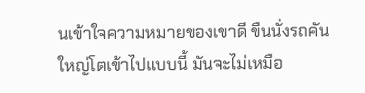นเข้าใจความหมายของเขาดี ขืนนั่งรถคันใหญ่โตเข้าไปแบบนี้ มันจะไม่เหมือ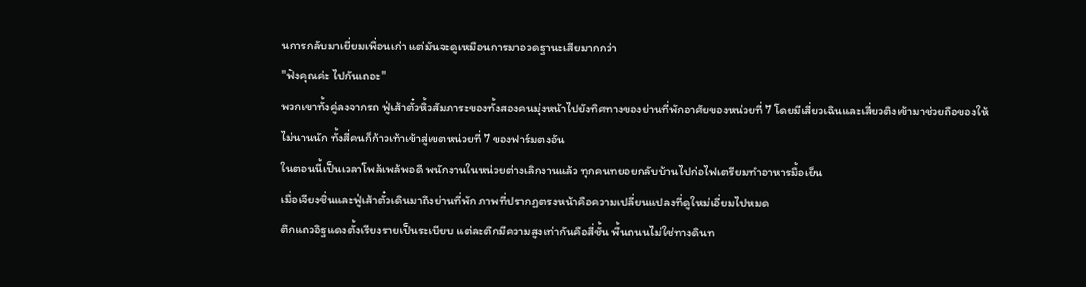นการกลับมาเยี่ยมเพื่อนเก่า แต่มันจะดูเหมือนการมาอวดฐานะเสียมากกว่า
"ฟังคุณค่ะ ไปกันเถอะ"
พวกเขาทั้งคู่ลงจากรถ ฟู่เส้าตั๋วหิ้วสัมภาระของทั้งสองคนมุ่งหน้าไปยังทิศทางของย่านที่พักอาศัยของหน่วยที่ 7 โดยมีเสี่ยวเฉินและเสี่ยวติงเข้ามาช่วยถือของให้
ไม่นานนัก ทั้งสี่คนก็ก้าวเท้าเข้าสู่เขตหน่วยที่ 7 ของฟาร์มตงอัน
ในตอนนี้เป็นเวลาโพล้เพล้พอดี พนักงานในหน่วยต่างเลิกงานแล้ว ทุกคนทยอยกลับบ้านไปก่อไฟเตรียมทำอาหารมื้อเย็น
เมื่อเจียงชิ่นและฟู่เส้าตั๋วเดินมาถึงย่านที่พัก ภาพที่ปรากฏตรงหน้าคือความเปลี่ยนแปลงที่ดูใหม่เอี่ยมไปหมด
ตึกแถวอิฐแดงตั้งเรียงรายเป็นระเบียบ แต่ละตึกมีความสูงเท่ากันคือสี่ชั้น พื้นถนนไม่ใช่ทางดินท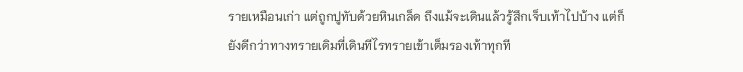รายเหมือนเก่า แต่ถูกปูทับด้วยหินเกล็ด ถึงแม้จะเดินแล้วรู้สึกเจ็บเท้าไปบ้าง แต่ก็ยังดีกว่าทางทรายเดิมที่เดินทีไรทรายเข้าเต็มรองเท้าทุกที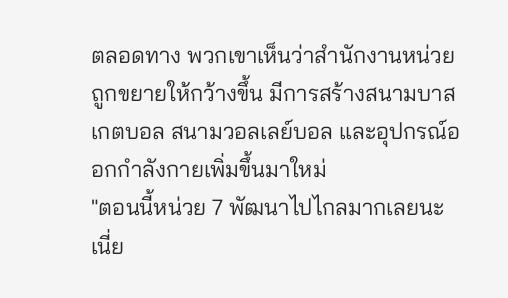ตลอดทาง พวกเขาเห็นว่าสำนักงานหน่วยถูกขยายให้กว้างขึ้น มีการสร้างสนามบาสเกตบอล สนามวอลเลย์บอล และอุปกรณ์ออกกำลังกายเพิ่มขึ้นมาใหม่
"ตอนนี้หน่วย 7 พัฒนาไปไกลมากเลยนะเนี่ย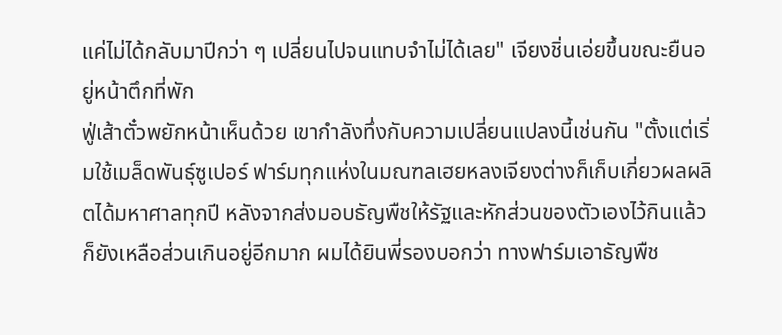แค่ไม่ได้กลับมาปีกว่า ๆ เปลี่ยนไปจนแทบจำไม่ได้เลย" เจียงชิ่นเอ่ยขึ้นขณะยืนอยู่หน้าตึกที่พัก
ฟู่เส้าตั๋วพยักหน้าเห็นด้วย เขากำลังทึ่งกับความเปลี่ยนแปลงนี้เช่นกัน "ตั้งแต่เริ่มใช้เมล็ดพันธุ์ซูเปอร์ ฟาร์มทุกแห่งในมณฑลเฮยหลงเจียงต่างก็เก็บเกี่ยวผลผลิตได้มหาศาลทุกปี หลังจากส่งมอบธัญพืชให้รัฐและหักส่วนของตัวเองไว้กินแล้ว ก็ยังเหลือส่วนเกินอยู่อีกมาก ผมได้ยินพี่รองบอกว่า ทางฟาร์มเอาธัญพืช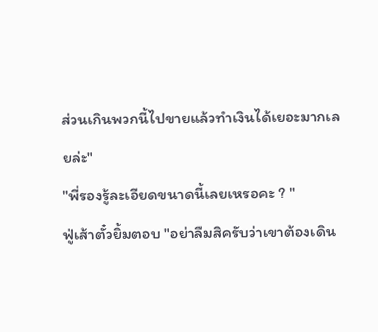ส่วนเกินพวกนี้ไปขายแล้วทำเงินได้เยอะมากเลยล่ะ"
"พี่รองรู้ละเอียดขนาดนี้เลยเหรอคะ ? "
ฟู่เส้าตั๋วยิ้มตอบ "อย่าลืมสิครับว่าเขาต้องเดิน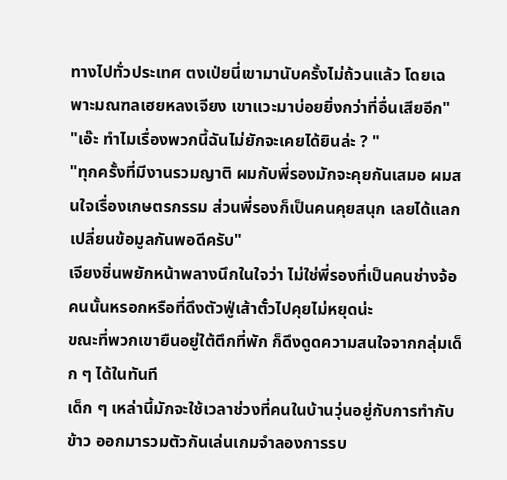ทางไปทั่วประเทศ ตงเป่ยนี่เขามานับครั้งไม่ถ้วนแล้ว โดยเฉพาะมณฑลเฮยหลงเจียง เขาแวะมาบ่อยยิ่งกว่าที่อื่นเสียอีก"
"เอ๊ะ ทำไมเรื่องพวกนี้ฉันไม่ยักจะเคยได้ยินล่ะ ? "
"ทุกครั้งที่มีงานรวมญาติ ผมกับพี่รองมักจะคุยกันเสมอ ผมสนใจเรื่องเกษตรกรรม ส่วนพี่รองก็เป็นคนคุยสนุก เลยได้แลกเปลี่ยนข้อมูลกันพอดีครับ"
เจียงชิ่นพยักหน้าพลางนึกในใจว่า ไม่ใช่พี่รองที่เป็นคนช่างจ้อคนนั้นหรอกหรือที่ดึงตัวฟู่เส้าตั๋วไปคุยไม่หยุดน่ะ
ขณะที่พวกเขายืนอยู่ใต้ตึกที่พัก ก็ดึงดูดความสนใจจากกลุ่มเด็ก ๆ ได้ในทันที
เด็ก ๆ เหล่านี้มักจะใช้เวลาช่วงที่คนในบ้านวุ่นอยู่กับการทำกับข้าว ออกมารวมตัวกันเล่นเกมจำลองการรบ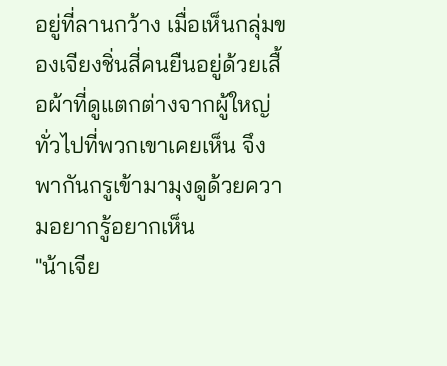อยู่ที่ลานกว้าง เมื่อเห็นกลุ่มของเจียงชิ่นสี่คนยืนอยู่ด้วยเสื้อผ้าที่ดูแตกต่างจากผู้ใหญ่ทั่วไปที่พวกเขาเคยเห็น จึงพากันกรูเข้ามามุงดูด้วยความอยากรู้อยากเห็น
"น้าเจีย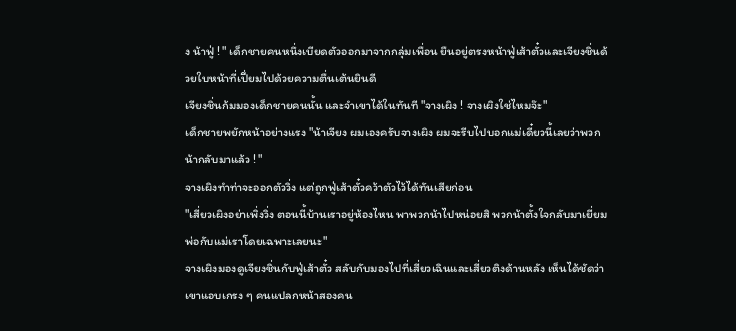ง น้าฟู่ ! " เด็กชายคนหนึ่งเบียดตัวออกมาจากกลุ่มเพื่อน ยืนอยู่ตรงหน้าฟู่เส้าตั๋วและเจียงชิ่นด้วยใบหน้าที่เปี่ยมไปด้วยความตื่นเต้นยินดี
เจียงชิ่นก้มมองเด็กชายคนนั้น และจำเขาได้ในทันที "จางเผิง ! จางเผิงใช่ไหมจ๊ะ"
เด็กชายพยักหน้าอย่างแรง "น้าเจียง ผมเองครับจางเผิง ผมจะรีบไปบอกแม่เดี๋ยวนี้เลยว่าพวกน้ากลับมาแล้ว ! "
จางเผิงทำท่าจะออกตัววิ่ง แต่ถูกฟู่เส้าตั๋วคว้าตัวไว้ได้ทันเสียก่อน
"เสี่ยวเผิงอย่าเพิ่งวิ่ง ตอนนี้บ้านเราอยู่ห้องไหน พาพวกน้าไปหน่อยสิ พวกน้าตั้งใจกลับมาเยี่ยมพ่อกับแม่เราโดยเฉพาะเลยนะ"
จางเผิงมองดูเจียงชิ่นกับฟู่เส้าตั๋ว สลับกับมองไปที่เสี่ยวเฉินและเสี่ยวติงด้านหลัง เห็นได้ชัดว่าเขาแอบเกรง ๆ คนแปลกหน้าสองคน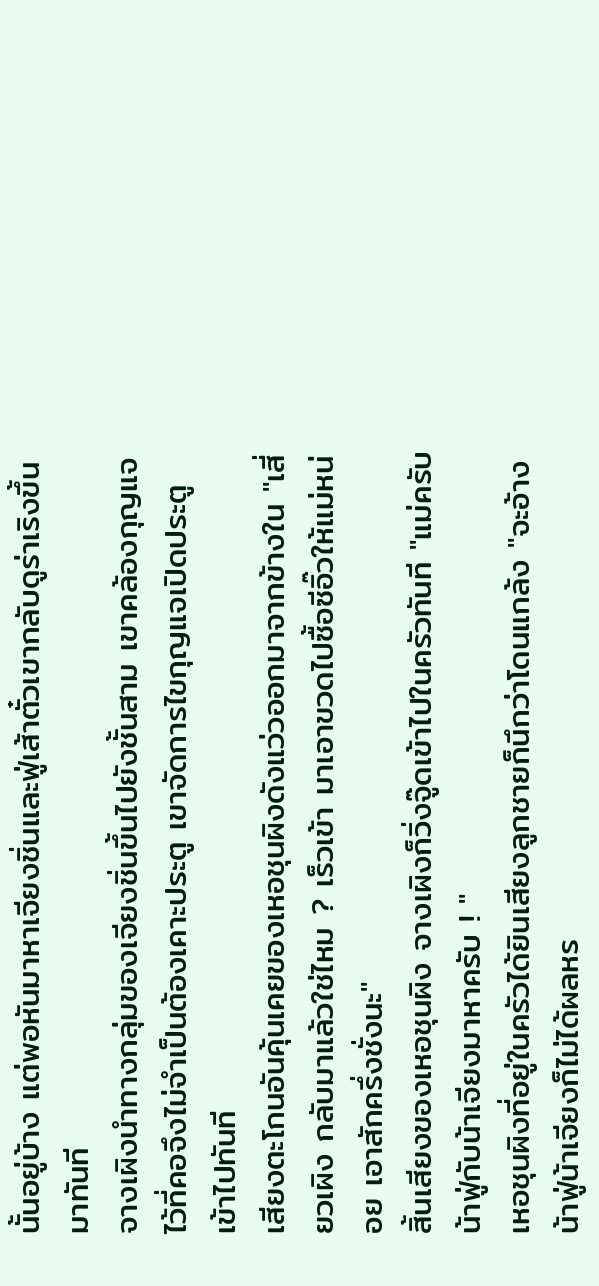นั้นอยู่บ้าง แต่พอหันมาหาเจียงชิ่นและฟู่เส้าตั๋วเขากลับดูร่าเริงขึ้นมาทันที
จางเผิงนำทางกลุ่มของเจียงชิ่นขึ้นไปยังชั้นสาม เขาคล้องกุญแจไว้ที่คอจึงไม่จำเป็นต้องเคาะประตู เขาจัดการไขกุญแจเปิดประตูเข้าไปทันที
เสียงตะโกนอันคุ้นเคยของเหอชุนผิงดังแว่วออกมาจากข้างใน "เสี่ยวเผิง กลับมาแล้วใช่ไหม ? เร็วเข้า มาเอาขวดไปซื้อซีอิ๊วให้แม่หน่อย เอาสักครึ่งชั่งนะ"
สิ้นเสียงของเหอชุนผิง จางเผิงก็วิ่งจู๊ดเข้าไปในครัวทันที "แม่ครับ น้าฟู่กับน้าเจียงมาหาครับ ! "
เหอชุนผิงที่อยู่ในครัวได้ยินเสียงลูกชายก็นึกว่าโดนแกล้ง "จะอ้างน้าฟู่น้าเจียงก็ไม่ได้ผลหร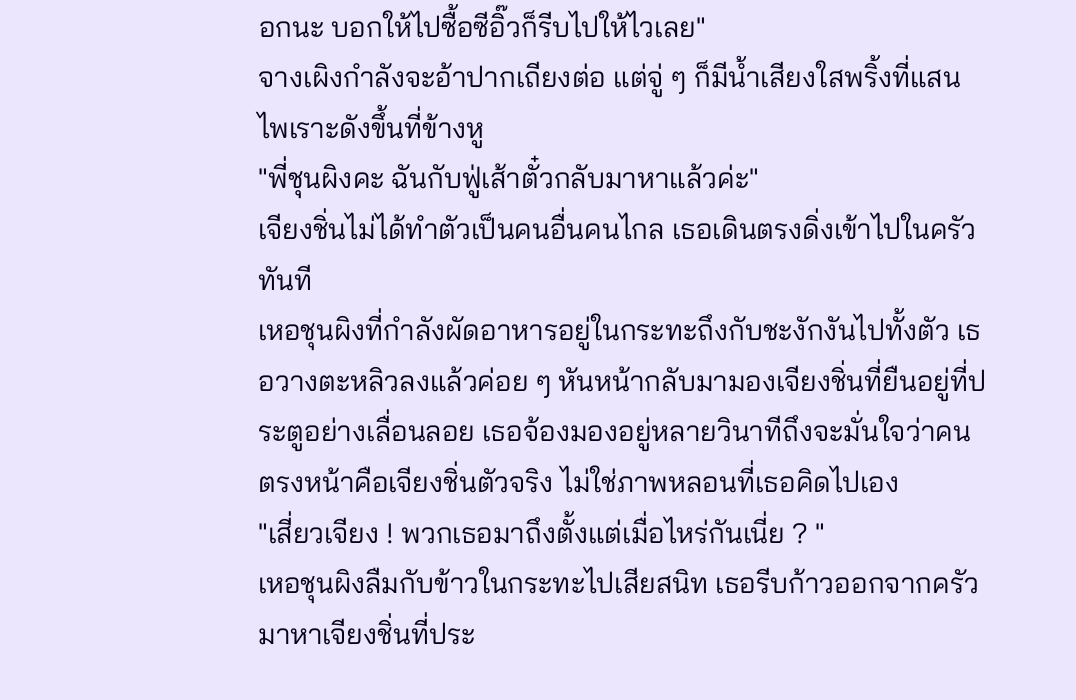อกนะ บอกให้ไปซื้อซีอิ๊วก็รีบไปให้ไวเลย"
จางเผิงกำลังจะอ้าปากเถียงต่อ แต่จู่ ๆ ก็มีน้ำเสียงใสพริ้งที่แสนไพเราะดังขึ้นที่ข้างหู
"พี่ชุนผิงคะ ฉันกับฟู่เส้าตั๋วกลับมาหาแล้วค่ะ"
เจียงชิ่นไม่ได้ทำตัวเป็นคนอื่นคนไกล เธอเดินตรงดิ่งเข้าไปในครัวทันที
เหอชุนผิงที่กำลังผัดอาหารอยู่ในกระทะถึงกับชะงักงันไปทั้งตัว เธอวางตะหลิวลงแล้วค่อย ๆ หันหน้ากลับมามองเจียงชิ่นที่ยืนอยู่ที่ประตูอย่างเลื่อนลอย เธอจ้องมองอยู่หลายวินาทีถึงจะมั่นใจว่าคนตรงหน้าคือเจียงชิ่นตัวจริง ไม่ใช่ภาพหลอนที่เธอคิดไปเอง
"เสี่ยวเจียง ! พวกเธอมาถึงตั้งแต่เมื่อไหร่กันเนี่ย ? "
เหอชุนผิงลืมกับข้าวในกระทะไปเสียสนิท เธอรีบก้าวออกจากครัวมาหาเจียงชิ่นที่ประ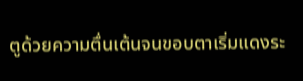ตูด้วยความตื่นเต้นจนขอบตาเริ่มแดงระ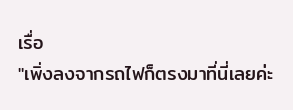เรื่อ
"เพิ่งลงจากรถไฟก็ตรงมาที่นี่เลยค่ะ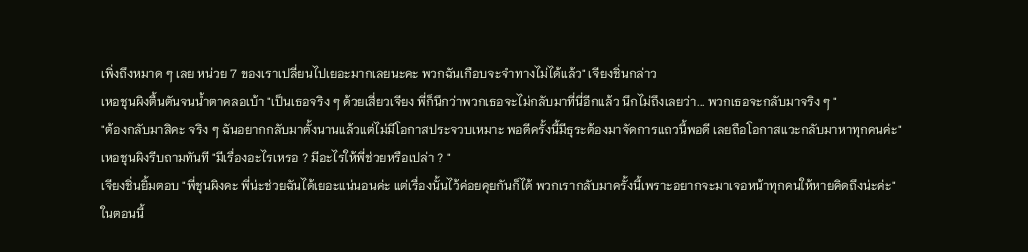เพิ่งถึงหมาด ๆ เลย หน่วย 7 ของเราเปลี่ยนไปเยอะมากเลยนะคะ พวกฉันเกือบจะจำทางไม่ได้แล้ว" เจียงชิ่นกล่าว
เหอชุนผิงตื้นตันจนน้ำตาคลอเบ้า "เป็นเธอจริง ๆ ด้วยเสี่ยวเจียง พี่ก็นึกว่าพวกเธอจะไม่กลับมาที่นี่อีกแล้ว นึกไม่ถึงเลยว่า... พวกเธอจะกลับมาจริง ๆ "
"ต้องกลับมาสิคะ จริง ๆ ฉันอยากกลับมาตั้งนานแล้วแต่ไม่มีโอกาสประจวบเหมาะ พอดีครั้งนี้มีธุระต้องมาจัดการแถวนี้พอดี เลยถือโอกาสแวะกลับมาหาทุกคนค่ะ"
เหอชุนผิงรีบถามทันที "มีเรื่องอะไรเหรอ ? มีอะไรให้พี่ช่วยหรือเปล่า ? "
เจียงชิ่นยิ้มตอบ "พี่ชุนผิงคะ พี่น่ะช่วยฉันได้เยอะแน่นอนค่ะ แต่เรื่องนั้นไว้ค่อยคุยกันก็ได้ พวกเรากลับมาครั้งนี้เพราะอยากจะมาเจอหน้าทุกคนให้หายคิดถึงน่ะค่ะ"
ในตอนนี้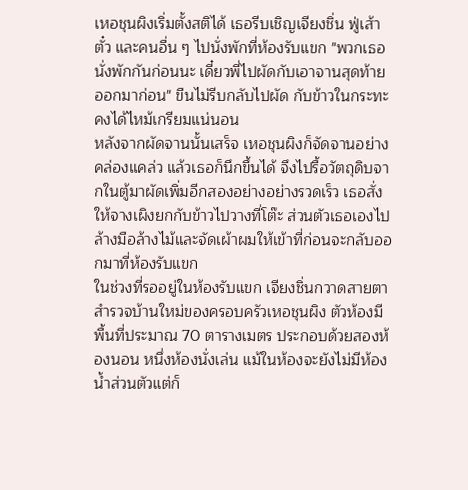เหอชุนผิงเริ่มตั้งสติได้ เธอรีบเชิญเจียงชิ่น ฟู่เส้าตั๋ว และคนอื่น ๆ ไปนั่งพักที่ห้องรับแขก "พวกเธอนั่งพักกันก่อนนะ เดี๋ยวพี่ไปผัดกับเอาจานสุดท้ายออกมาก่อน" ขืนไม่รีบกลับไปผัด กับข้าวในกระทะคงได้ไหม้เกรียมแน่นอน
หลังจากผัดจานนั้นเสร็จ เหอชุนผิงก็จัดจานอย่างคล่องแคล่ว แล้วเธอก็นึกขึ้นได้ จึงไปรื้อวัตถุดิบจากในตู้มาผัดเพิ่มอีกสองอย่างอย่างรวดเร็ว เธอสั่งให้จางเผิงยกกับข้าวไปวางที่โต๊ะ ส่วนตัวเธอเองไปล้างมือล้างไม้และจัดเผ้าผมให้เข้าที่ก่อนจะกลับออกมาที่ห้องรับแขก
ในช่วงที่รออยู่ในห้องรับแขก เจียงชิ่นกวาดสายตาสำรวจบ้านใหม่ของครอบครัวเหอชุนผิง ตัวห้องมีพื้นที่ประมาณ 70 ตารางเมตร ประกอบด้วยสองห้องนอน หนึ่งห้องนั่งเล่น แม้ในห้องจะยังไม่มีห้องน้ำส่วนตัวแต่ก็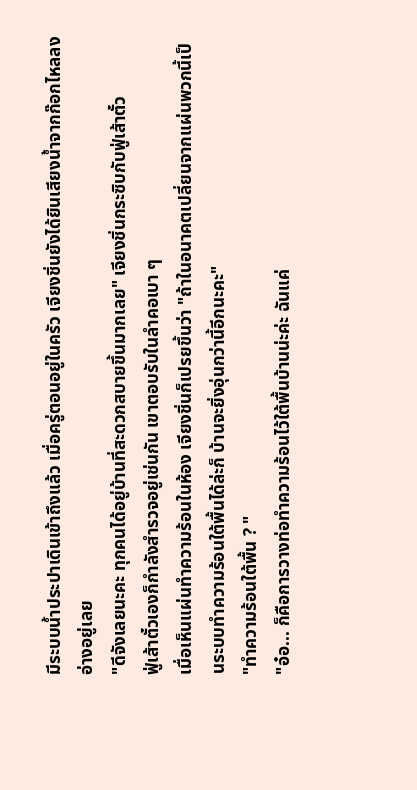มีระบบน้ำประปาเดินเข้าถึงแล้ว เมื่อครู่ตอนอยู่ในครัว เจียงชิ่นยังได้ยินเสียงน้ำจากก๊อกไหลลงอ่างอยู่เลย
"ดีจังเลยนะคะ ทุกคนได้อยู่บ้านที่สะดวกสบายขึ้นมากเลย" เจียงชิ่นกระซิบกับฟู่เส้าตั๋ว
ฟู่เส้าตั๋วเองก็กำลังสำรวจอยู่เช่นกัน เขาตอบรับในลำคอเบา ๆ
เมื่อเห็นแผ่นทำความร้อนในห้อง เจียงชิ่นก็เปรยขึ้นว่า "ถ้าในอนาคตเปลี่ยนจากแผ่นพวกนี้เป็นระบบทำความร้อนใต้พื้นได้ล่ะก็ บ้านจะยิ่งอุ่นกว่านี้อีกนะคะ"
"ทำความร้อนใต้พื้น ? "
"อ๋อ... ก็คือการวางท่อทำความร้อนไว้ใต้พื้นบ้านน่ะค่ะ ฉันแค่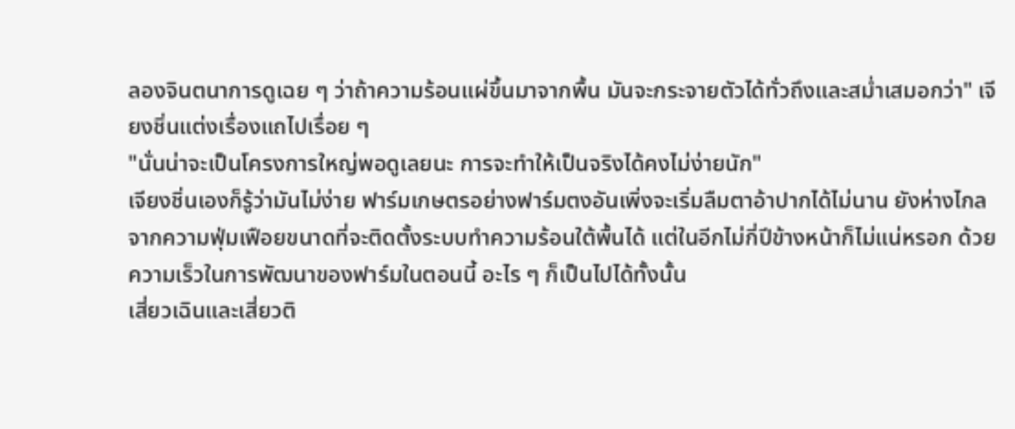ลองจินตนาการดูเฉย ๆ ว่าถ้าความร้อนแผ่ขึ้นมาจากพื้น มันจะกระจายตัวได้ทั่วถึงและสม่ำเสมอกว่า" เจียงชิ่นแต่งเรื่องแถไปเรื่อย ๆ
"นั่นน่าจะเป็นโครงการใหญ่พอดูเลยนะ การจะทำให้เป็นจริงได้คงไม่ง่ายนัก"
เจียงชิ่นเองก็รู้ว่ามันไม่ง่าย ฟาร์มเกษตรอย่างฟาร์มตงอันเพิ่งจะเริ่มลืมตาอ้าปากได้ไม่นาน ยังห่างไกลจากความฟุ่มเฟือยขนาดที่จะติดตั้งระบบทำความร้อนใต้พื้นได้ แต่ในอีกไม่กี่ปีข้างหน้าก็ไม่แน่หรอก ด้วยความเร็วในการพัฒนาของฟาร์มในตอนนี้ อะไร ๆ ก็เป็นไปได้ทั้งนั้น
เสี่ยวเฉินและเสี่ยวติ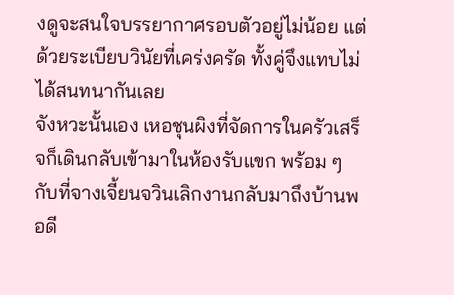งดูจะสนใจบรรยากาศรอบตัวอยู่ไม่น้อย แต่ด้วยระเบียบวินัยที่เคร่งครัด ทั้งคู่จึงแทบไม่ได้สนทนากันเลย
จังหวะนั้นเอง เหอชุนผิงที่จัดการในครัวเสร็จก็เดินกลับเข้ามาในห้องรับแขก พร้อม ๆ กับที่จางเจี้ยนจวินเลิกงานกลับมาถึงบ้านพอดี